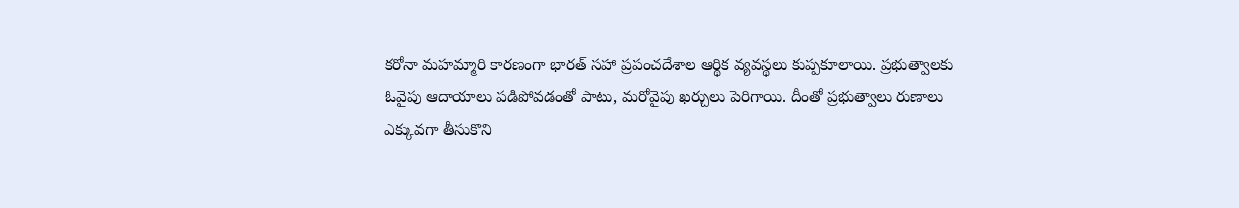కరోనా మహమ్మారి కారణంగా భారత్ సహా ప్రపంచదేశాల ఆర్థిక వ్యవస్థలు కుప్పకూలాయి. ప్రభుత్వాలకు ఓవైపు ఆదాయాలు పడిపోవడంతో పాటు, మరోవైపు ఖర్చులు పెరిగాయి. దీంతో ప్రభుత్వాలు రుణాలు ఎక్కువగా తీసుకొని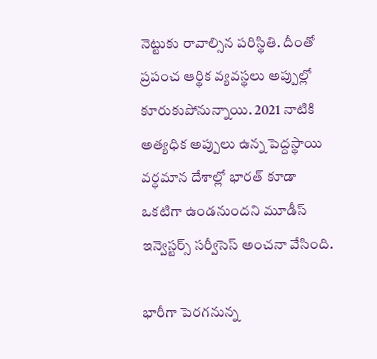నెట్టుకు రావాల్సిన పరిస్థితి. దీంతో ప్రపంచ ఆర్థిక వ్యవస్థలు అప్పుల్లో కూరుకుపోనున్నాయి. 2021 నాటికి అత్యధిక అప్పులు ఉన్న పెద్దస్థాయి వర్ధమాన దేశాల్లో భారత్ కూడా ఒకటిగా ఉండనుందని మూడీస్ ఇన్వెస్టర్స్ సర్వీసెస్ అంచనా వేసింది.

భారీగా పెరగనున్న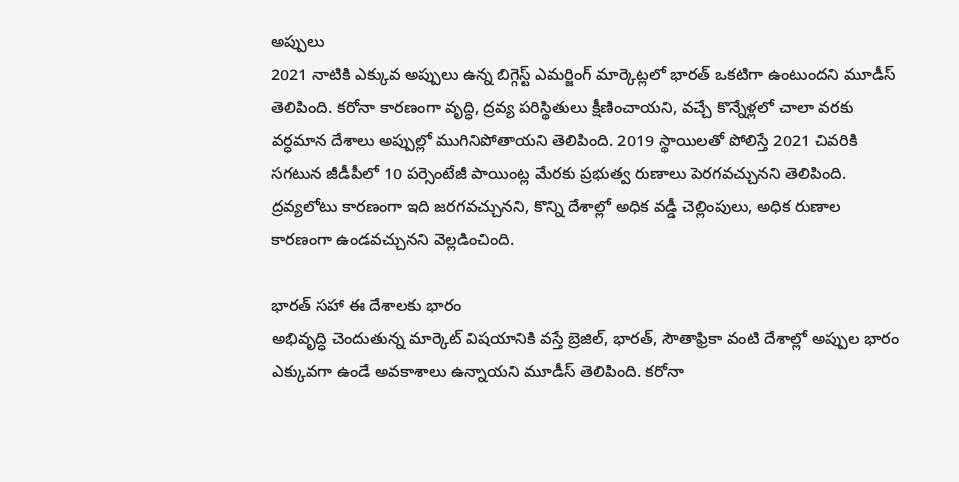అప్పులు
2021 నాటికి ఎక్కువ అప్పులు ఉన్న బిగ్గెస్ట్ ఎమర్జింగ్ మార్కెట్లలో భారత్ ఒకటిగా ఉంటుందని మూడీస్ తెలిపింది. కరోనా కారణంగా వృద్ధి, ద్రవ్య పరిస్థితులు క్షీణించాయని, వచ్చే కొన్నేళ్లలో చాలా వరకు వర్ధమాన దేశాలు అప్పుల్లో ముగినిపోతాయని తెలిపింది. 2019 స్థాయిలతో పోలిస్తే 2021 చివరికి సగటున జీడీపీలో 10 పర్సెంటేజీ పాయింట్ల మేరకు ప్రభుత్వ రుణాలు పెరగవచ్చునని తెలిపింది. ద్రవ్యలోటు కారణంగా ఇది జరగవచ్చునని, కొన్ని దేశాల్లో అధిక వడ్డీ చెల్లింపులు, అధిక రుణాల కారణంగా ఉండవచ్చునని వెల్లడించింది.

భారత్ సహా ఈ దేశాలకు భారం
అభివృద్ధి చెందుతున్న మార్కెట్ విషయానికి వస్తే బ్రెజిల్, భారత్, సౌతాఫ్రికా వంటి దేశాల్లో అప్పుల భారం ఎక్కువగా ఉండే అవకాశాలు ఉన్నాయని మూడీస్ తెలిపింది. కరోనా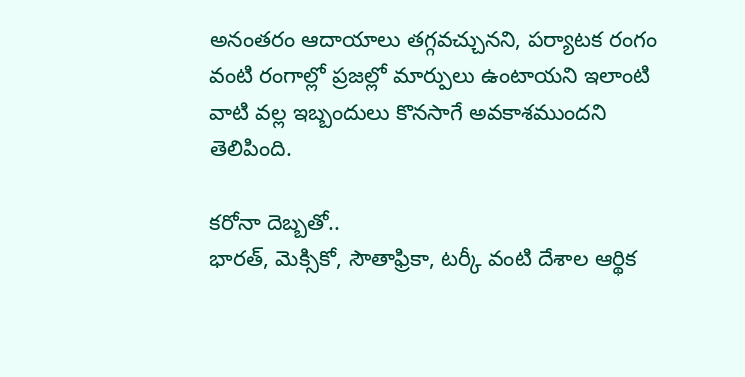అనంతరం ఆదాయాలు తగ్గవచ్చునని, పర్యాటక రంగం వంటి రంగాల్లో ప్రజల్లో మార్పులు ఉంటాయని ఇలాంటి వాటి వల్ల ఇబ్బందులు కొనసాగే అవకాశముందని తెలిపింది.

కరోనా దెబ్బతో..
భారత్, మెక్సికో, సౌతాఫ్రికా, టర్కీ వంటి దేశాల ఆర్థిక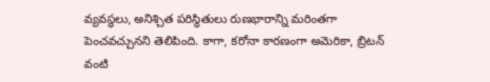వ్యవస్థలు, అనిశ్చిత పరిస్థితులు రుణభారాన్ని మరింతగా పెంచవచ్చునని తెలిపింది. కాగా, కరోనా కారణంగా అమెరికా, బ్రిటన్ వంటి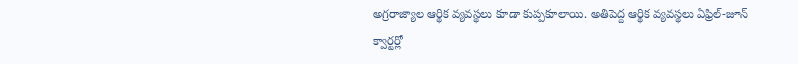అగ్రరాజ్యాల ఆర్థిక వ్యవస్థలు కూడా కుప్పకూలాయి. అతిపెద్ద ఆర్థిక వ్యవస్థలు ఏఫ్రిల్-జూన్ క్వార్టర్లో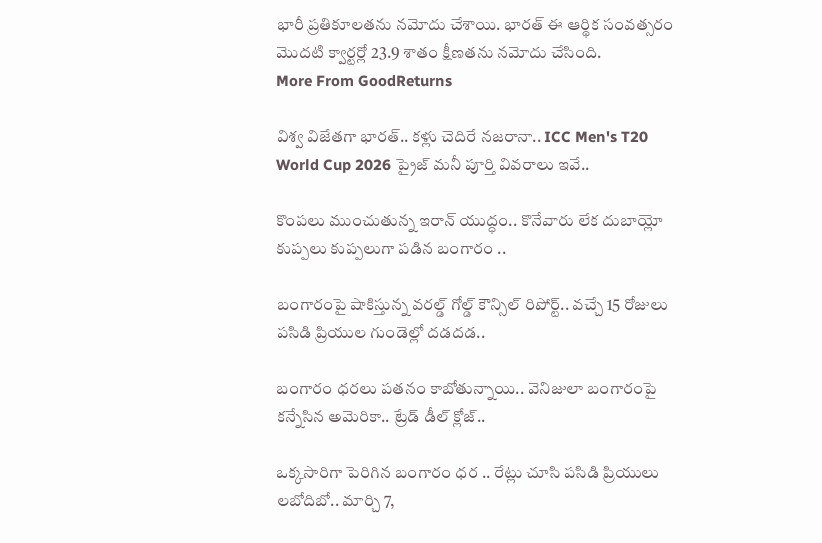భారీ ప్రతికూలతను నమోదు చేశాయి. భారత్ ఈ ఆర్థిక సంవత్సరం మొదటి క్వార్టర్లో 23.9 శాతం క్షీణతను నమోదు చేసింది.
More From GoodReturns

విశ్వ విజేతగా భారత్.. కళ్లు చెదిరే నజరానా.. ICC Men's T20 World Cup 2026 ప్రైజ్ మనీ పూర్తి వివరాలు ఇవే..

కొంపలు ముంచుతున్న ఇరాన్ యుద్ధం.. కొనేవారు లేక దుబాయ్లో కుప్పలు కుప్పలుగా పడిన బంగారం ..

బంగారంపై షాకిస్తున్న వరల్డ్ గోల్డ్ కౌన్సిల్ రిపోర్ట్.. వచ్చే 15 రోజులు పసిడి ప్రియుల గుండెల్లో దడదడ..

బంగారం ధరలు పతనం కాబోతున్నాయి.. వెనిజులా బంగారంపై కన్నేసిన అమెరికా.. ట్రేడ్ డీల్ క్లోజ్..

ఒక్కసారిగా పెరిగిన బంగారం ధర .. రేట్లు చూసి పసిడి ప్రియులు లబోదిబో.. మార్చి 7,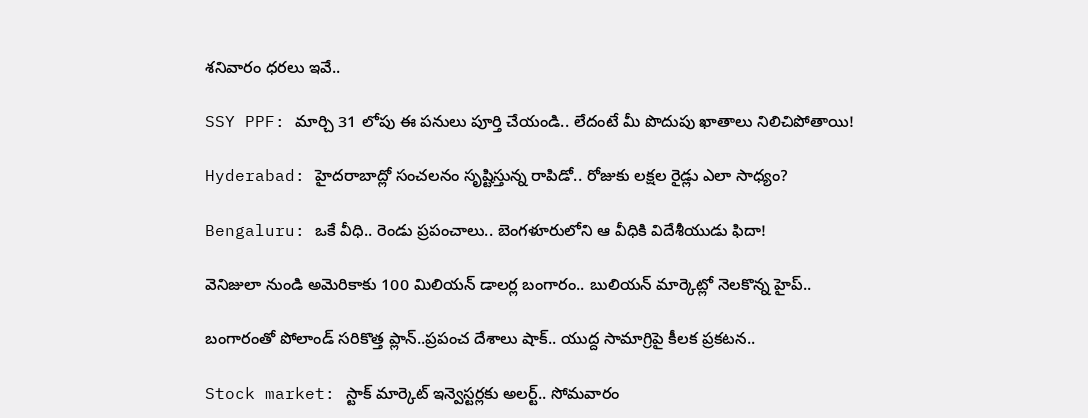శనివారం ధరలు ఇవే..

SSY PPF: మార్చి 31 లోపు ఈ పనులు పూర్తి చేయండి.. లేదంటే మీ పొదుపు ఖాతాలు నిలిచిపోతాయి!

Hyderabad: హైదరాబాద్లో సంచలనం సృష్టిస్తున్న రాపిడో.. రోజుకు లక్షల రైడ్లు ఎలా సాధ్యం?

Bengaluru: ఒకే వీధి.. రెండు ప్రపంచాలు.. బెంగళూరులోని ఆ వీధికి విదేశీయుడు ఫిదా!

వెనిజులా నుండి అమెరికాకు 100 మిలియన్ డాలర్ల బంగారం.. బులియన్ మార్కెట్లో నెలకొన్న హైప్..

బంగారంతో పోలాండ్ సరికొత్త ప్లాన్..ప్రపంచ దేశాలు షాక్.. యుద్ద సామాగ్రిపై కీలక ప్రకటన..

Stock market: స్టాక్ మార్కెట్ ఇన్వెస్టర్లకు అలర్ట్.. సోమవారం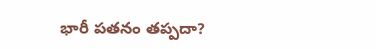భారీ పతనం తప్పదా?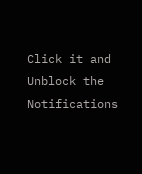Click it and Unblock the Notifications